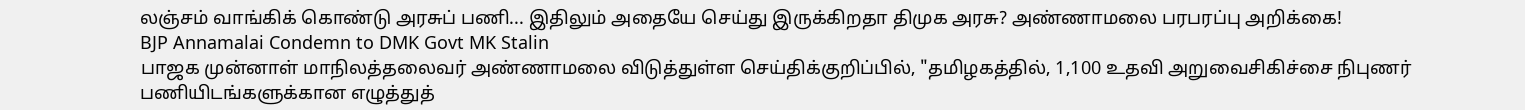லஞ்சம் வாங்கிக் கொண்டு அரசுப் பணி... இதிலும் அதையே செய்து இருக்கிறதா திமுக அரசு? அண்ணாமலை பரபரப்பு அறிக்கை!
BJP Annamalai Condemn to DMK Govt MK Stalin
பாஜக முன்னாள் மாநிலத்தலைவர் அண்ணாமலை விடுத்துள்ள செய்திக்குறிப்பில், "தமிழகத்தில், 1,100 உதவி அறுவைசிகிச்சை நிபுணர் பணியிடங்களுக்கான எழுத்துத்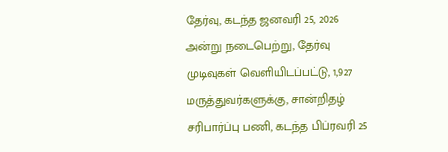தேர்வு, கடந்த ஜனவரி 25, 2026 அன்று நடைபெற்று, தேர்வு முடிவுகள் வெளியிடப்பட்டு, 1,927 மருத்துவர்களுக்கு, சான்றிதழ் சரிபார்ப்பு பணி, கடந்த பிப்ரவரி 25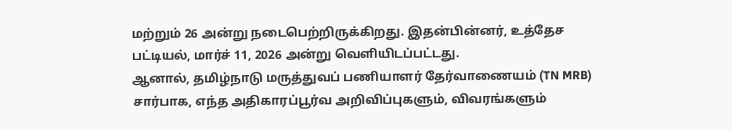மற்றும் 26 அன்று நடைபெற்றிருக்கிறது. இதன்பின்னர், உத்தேச பட்டியல், மார்ச் 11, 2026 அன்று வெளியிடப்பட்டது.
ஆனால், தமிழ்நாடு மருத்துவப் பணியாளர் தேர்வாணையம் (TN MRB) சார்பாக, எந்த அதிகாரப்பூர்வ அறிவிப்புகளும், விவரங்களும்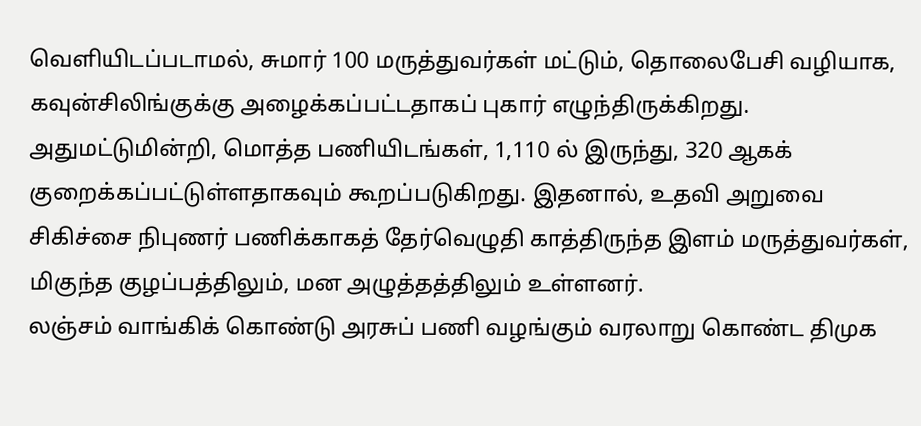வெளியிடப்படாமல், சுமார் 100 மருத்துவர்கள் மட்டும், தொலைபேசி வழியாக, கவுன்சிலிங்குக்கு அழைக்கப்பட்டதாகப் புகார் எழுந்திருக்கிறது. அதுமட்டுமின்றி, மொத்த பணியிடங்கள், 1,110 ல் இருந்து, 320 ஆகக் குறைக்கப்பட்டுள்ளதாகவும் கூறப்படுகிறது. இதனால், உதவி அறுவை சிகிச்சை நிபுணர் பணிக்காகத் தேர்வெழுதி காத்திருந்த இளம் மருத்துவர்கள், மிகுந்த குழப்பத்திலும், மன அழுத்தத்திலும் உள்ளனர்.
லஞ்சம் வாங்கிக் கொண்டு அரசுப் பணி வழங்கும் வரலாறு கொண்ட திமுக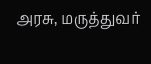அரசு, மருத்துவர்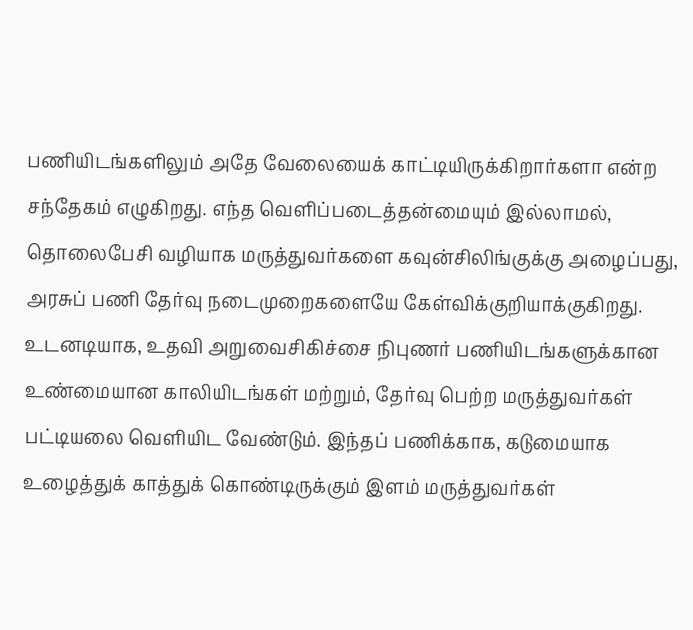பணியிடங்களிலும் அதே வேலையைக் காட்டியிருக்கிறார்களா என்ற சந்தேகம் எழுகிறது. எந்த வெளிப்படைத்தன்மையும் இல்லாமல், தொலைபேசி வழியாக மருத்துவர்களை கவுன்சிலிங்குக்கு அழைப்பது, அரசுப் பணி தேர்வு நடைமுறைகளையே கேள்விக்குறியாக்குகிறது.
உடனடியாக, உதவி அறுவைசிகிச்சை நிபுணர் பணியிடங்களுக்கான உண்மையான காலியிடங்கள் மற்றும், தேர்வு பெற்ற மருத்துவர்கள் பட்டியலை வெளியிட வேண்டும். இந்தப் பணிக்காக, கடுமையாக உழைத்துக் காத்துக் கொண்டிருக்கும் இளம் மருத்துவர்கள்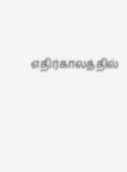எதிர்காலத்தில்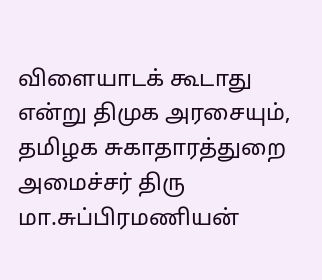விளையாடக் கூடாது என்று திமுக அரசையும், தமிழக சுகாதாரத்துறை அமைச்சர் திரு மா.சுப்பிரமணியன்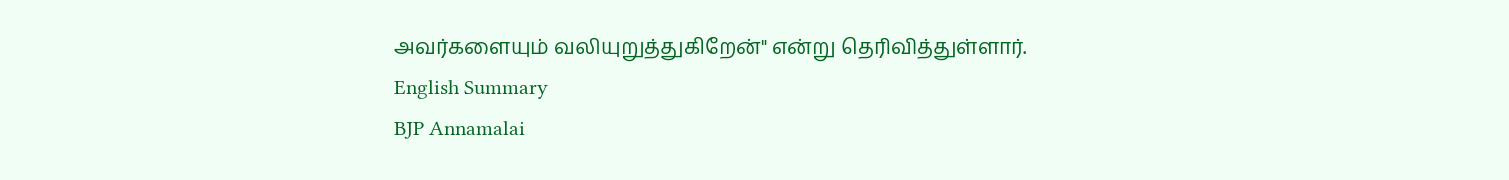அவர்களையும் வலியுறுத்துகிறேன்" என்று தெரிவித்துள்ளார்.
English Summary
BJP Annamalai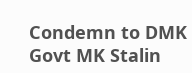Condemn to DMK Govt MK Stalin